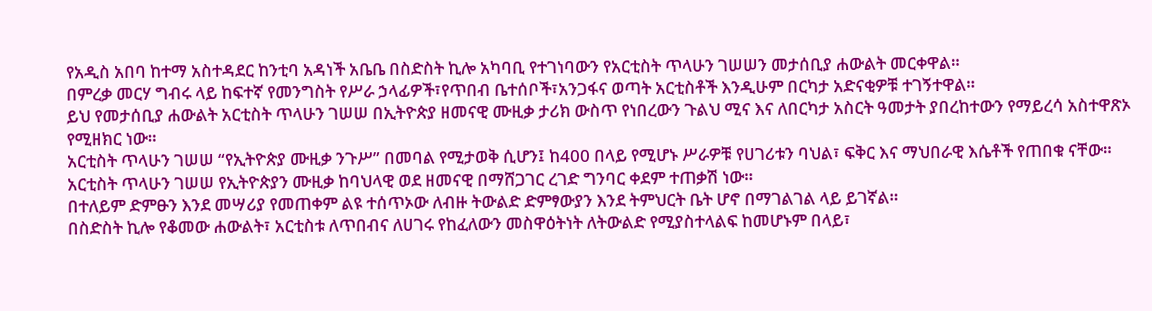የአዲስ አበባ ከተማ አስተዳደር ከንቲባ አዳነች አቤቤ በስድስት ኪሎ አካባቢ የተገነባውን የአርቲስት ጥላሁን ገሠሠን መታሰቢያ ሐውልት መርቀዋል።
በምረቃ መርሃ ግብሩ ላይ ከፍተኛ የመንግስት የሥራ ኃላፊዎች፣የጥበብ ቤተሰቦች፣አንጋፋና ወጣት አርቲስቶች እንዲሁም በርካታ አድናቂዎቹ ተገኝተዋል።
ይህ የመታሰቢያ ሐውልት አርቲስት ጥላሁን ገሠሠ በኢትዮጵያ ዘመናዊ ሙዚቃ ታሪክ ውስጥ የነበረውን ጉልህ ሚና እና ለበርካታ አስርት ዓመታት ያበረከተውን የማይረሳ አስተዋጽኦ የሚዘክር ነው።
አርቲስት ጥላሁን ገሠሠ “የኢትዮጵያ ሙዚቃ ንጉሥ” በመባል የሚታወቅ ሲሆን፤ ከ400 በላይ የሚሆኑ ሥራዎቹ የሀገሪቱን ባህል፣ ፍቅር እና ማህበራዊ እሴቶች የጠበቁ ናቸው።
አርቲስት ጥላሁን ገሠሠ የኢትዮጵያን ሙዚቃ ከባህላዊ ወደ ዘመናዊ በማሸጋገር ረገድ ግንባር ቀደም ተጠቃሽ ነው።
በተለይም ድምፁን እንደ መሣሪያ የመጠቀም ልዩ ተሰጥኦው ለብዙ ትውልድ ድምፃውያን እንደ ትምህርት ቤት ሆኖ በማገልገል ላይ ይገኛል።
በስድስት ኪሎ የቆመው ሐውልት፣ አርቲስቱ ለጥበብና ለሀገሩ የከፈለውን መስዋዕትነት ለትውልድ የሚያስተላልፍ ከመሆኑም በላይ፣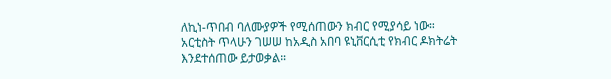ለኪነ-ጥበብ ባለሙያዎች የሚሰጠውን ክብር የሚያሳይ ነው።
አርቲስት ጥላሁን ገሠሠ ከአዲስ አበባ ዩኒቨርሲቲ የክብር ዶክትሬት እንደተሰጠው ይታወቃል።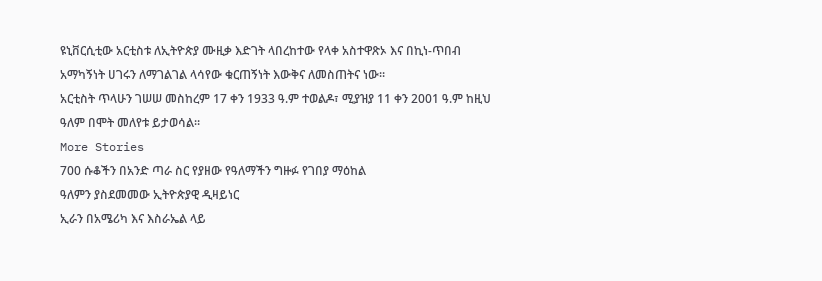ዩኒቨርሲቲው አርቲስቱ ለኢትዮጵያ ሙዚቃ እድገት ላበረከተው የላቀ አስተዋጽኦ እና በኪነ-ጥበብ አማካኝነት ሀገሩን ለማገልገል ላሳየው ቁርጠኝነት እውቅና ለመስጠትና ነው።
አርቲስት ጥላሁን ገሠሠ መስከረም 17 ቀን 1933 ዓ.ም ተወልዶ፣ ሚያዝያ 11 ቀን 2001 ዓ.ም ከዚህ ዓለም በሞት መለየቱ ይታወሳል።
More Stories
700 ሱቆችን በአንድ ጣራ ስር የያዘው የዓለማችን ግዙፉ የገበያ ማዕከል
ዓለምን ያስደመመው ኢትዮጵያዊ ዲዛይነር
ኢራን በአሜሪካ እና እስራኤል ላይ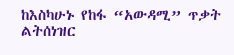ከእስካሁኑ የከፋ “አውዳሚ” ጥቃት ልትሰነዝር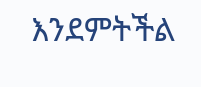እንደምትችል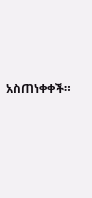አስጠነቀቀች።